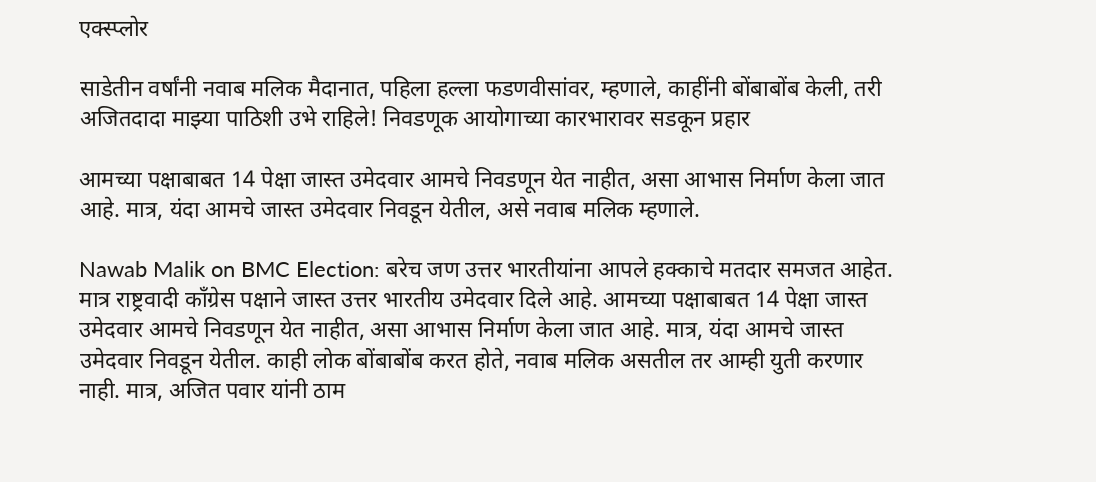एक्स्प्लोर

साडेतीन वर्षांनी नवाब मलिक मैदानात, पहिला हल्ला फडणवीसांवर, म्हणाले, काहींनी बोंबाबोंब केली, तरी अजितदादा माझ्या पाठिशी उभे राहिले! निवडणूक आयोगाच्या कारभारावर सडकून प्रहार

आमच्या पक्षाबाबत 14 पेक्षा जास्त उमेदवार आमचे निवडणून येत नाहीत, असा आभास निर्माण केला जात आहे. मात्र, यंदा आमचे जास्त उमेदवार निवडून येतील, असे नवाब मलिक म्हणाले.

Nawab Malik on BMC Election: बरेच जण उत्तर भारतीयांना आपले हक्काचे मतदार समजत आहेत. मात्र राष्ट्रवादी काँग्रेस पक्षाने जास्त उत्तर भारतीय उमेदवार दिले आहे. आमच्या पक्षाबाबत 14 पेक्षा जास्त उमेदवार आमचे निवडणून येत नाहीत, असा आभास निर्माण केला जात आहे. मात्र, यंदा आमचे जास्त उमेदवार निवडून येतील. काही लोक बोंबाबोंब करत होते, नवाब मलिक असतील तर आम्ही युती करणार नाही. मात्र, अजित पवार यांनी ठाम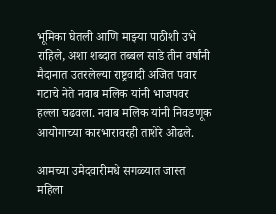भूमिका घेतली आणि माझ्या पाठीशी उभे राहिले, अशा शब्दात तब्बल साडे तीन वर्षांनी मैदानात उतरलेल्या राष्ट्रवादी अजित पवार गटाचे नेते नवाब मलिक यांनी भाजपवर हल्ला चढवला. नवाब मलिक यांनी निवडणूक आयोगाच्या कारभारावरही ताशेरे ओढले.

आमच्या उमेदवारीमधे सगळ्यात जास्त महिला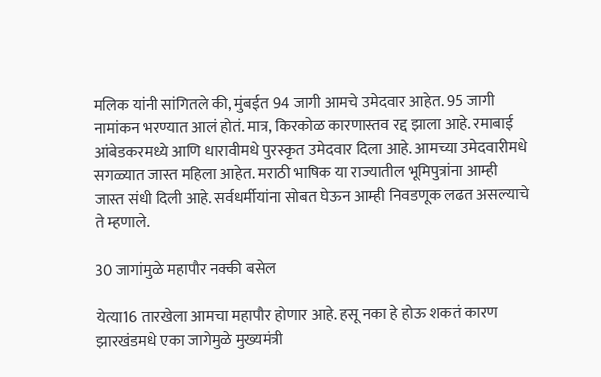मलिक यांनी सांगितले की, मुंबईत 94 जागी आमचे उमेदवार आहेत. 95 जागी नामांकन भरण्यात आलं होतं. मात्र, किरकोळ कारणास्तव रद्द झाला आहे. रमाबाई आंबेडकरमध्ये आणि धारावीमधे पुरस्कृत उमेदवार दिला आहे. आमच्या उमेदवारीमधे सगळ्यात जास्त महिला आहेत. मराठी भाषिक या राज्यातील भूमिपुत्रांना आम्ही जास्त संधी दिली आहे. सर्वधर्मीयांना सोबत घेऊन आम्ही निवडणूक लढत असल्याचे ते म्हणाले.

30 जागांमुळे महापौर नक्की बसेल

येत्या16 तारखेला आमचा महापौर होणार आहे. हसू नका हे होऊ शकतं कारण झारखंडमधे एका जागेमुळे मुख्यमंत्री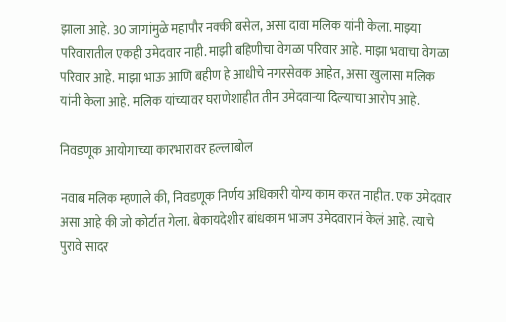झाला आहे. 30 जागांमुळे महापौर नक्की बसेल, असा दावा मलिक यांनी केला. माझ्या परिवारातील एकही उमेदवार नाही. माझी बहिणीचा वेगळा परिवार आहे. माझा भवाचा वेगळा परिवार आहे. माझा भाऊ आणि बहीण हे आधीचे नगरसेवक आहेत, असा खुलासा मलिक यांनी केला आहे. मलिक यांच्यावर घराणेशाहीत तीन उमेदवाऱ्या दिल्याचा आरोप आहे.

निवडणूक आयोगाच्या कारभारावर हल्लाबोल

नवाब मलिक म्हणाले की, निवडणूक निर्णय अधिकारी योग्य काम करत नाहीत. एक उमेदवार असा आहे की जो कोर्टात गेला. बेकायदेशीर बांधकाम भाजप उमेदवारानं केलं आहे. त्याचे पुरावे सादर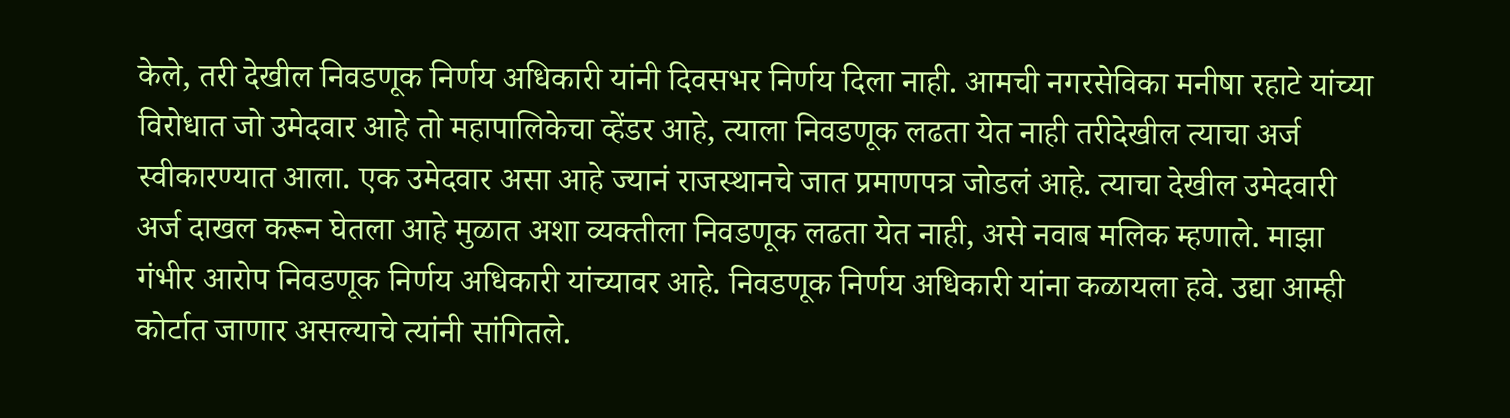केले, तरी देखील निवडणूक निर्णय अधिकारी यांनी दिवसभर निर्णय दिला नाही. आमची नगरसेविका मनीषा रहाटे यांच्या विरोधात जो उमेदवार आहे तो महापालिकेचा व्हेंडर आहे, त्याला निवडणूक लढता येत नाही तरीदेखील त्याचा अर्ज स्वीकारण्यात आला. एक उमेदवार असा आहे ज्यानं राजस्थानचे जात प्रमाणपत्र जोडलं आहे. त्याचा देखील उमेदवारी अर्ज दाखल करून घेतला आहे मुळात अशा व्यक्तीला निवडणूक लढता येत नाही, असे नवाब मलिक म्हणाले. माझा गंभीर आरोप निवडणूक निर्णय अधिकारी यांच्यावर आहे. निवडणूक निर्णय अधिकारी यांना कळायला हवे. उद्या आम्ही कोर्टात जाणार असल्याचे त्यांनी सांगितले.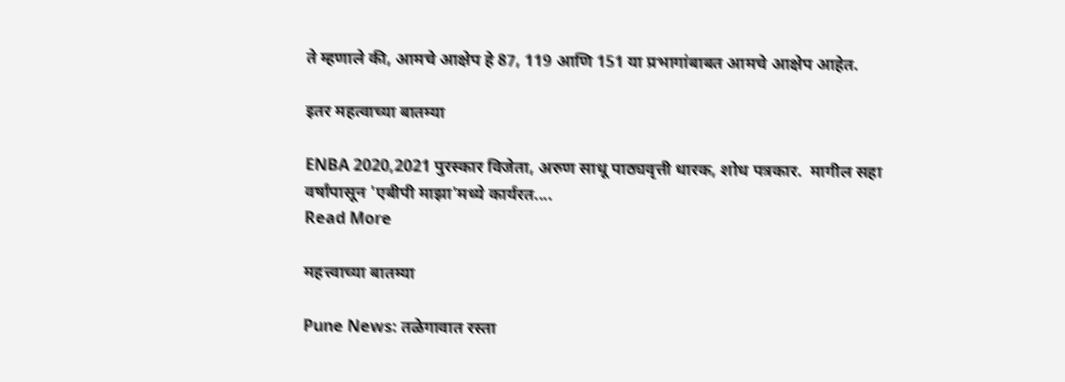ते म्हणाले की, आमचे आक्षेप हे 87, 119 आणि 151 या प्रभागांबाबत आमचे आक्षेप आहेत.

इतर महत्वाच्या बातम्या

ENBA 2020,2021 पुरस्कार विजेता, अरुण साधू पाठ्यवृत्ती धारक, शोध पत्रकार.  मागील सहा वर्षांपासून 'एबीपी माझा'मध्ये कार्यरत....
Read More

महत्त्वाच्या बातम्या

Pune News: तळेगावात रस्ता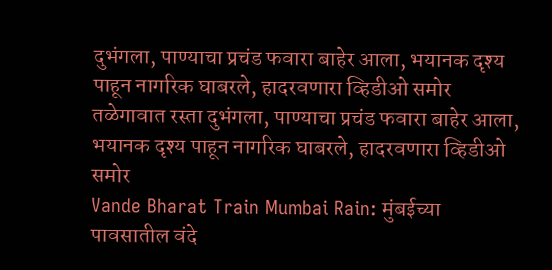दुभंगला, पाण्याचा प्रचंड फवारा बाहेर आला, भयानक दृश्य पाहून नागरिक घाबरले, हादरवणारा व्हिडीओ समोर
तळेगावात रस्ता दुभंगला, पाण्याचा प्रचंड फवारा बाहेर आला, भयानक दृश्य पाहून नागरिक घाबरले, हादरवणारा व्हिडीओ समोर
Vande Bharat Train Mumbai Rain: मुंबईच्या पावसातील वंदे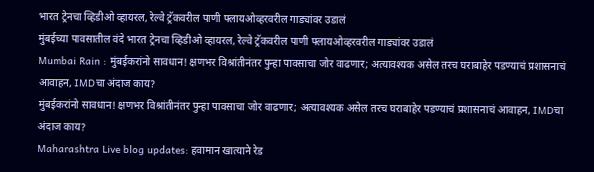भारत ट्रेनचा व्हिडीओ व्हायरल, रेल्वे ट्रॅकवरील पाणी फ्लायओव्हरवरील गाड्यांवर उडालं
मुंबईच्या पावसातील वंदे भारत ट्रेनचा व्हिडीओ व्हायरल, रेल्वे ट्रॅकवरील पाणी फ्लायओव्हरवरील गाड्यांवर उडालं
Mumbai Rain : मुंबईकरांनो सावधान! क्षणभर विश्रांतीनंतर पुन्हा पावसाचा जोर वाढणार; अत्यावश्यक असेल तरच घराबाहेर पडण्याचं प्रशासनाचं आवाहन, IMDचा अंदाज काय?
मुंबईकरांनो सावधान! क्षणभर विश्रांतीनंतर पुन्हा पावसाचा जोर वाढणार; अत्यावश्यक असेल तरच घराबाहेर पडण्याचं प्रशासनाचं आवाहन, IMDचा अंदाज काय?
Maharashtra Live blog updates: हवामान खात्याने रेड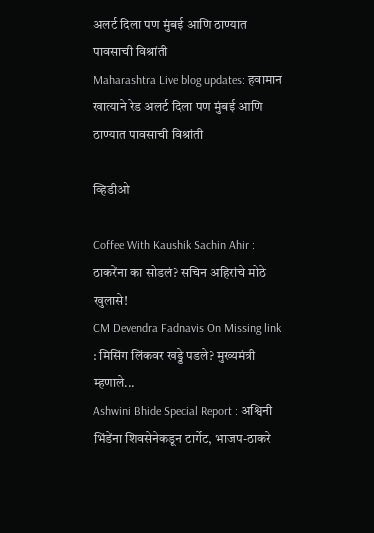अलर्ट दिला पण मुंबई आणि ठाण्यात पावसाची विश्रांती
Maharashtra Live blog updates: हवामान खात्याने रेड अलर्ट दिला पण मुंबई आणि ठाण्यात पावसाची विश्रांती

व्हिडीओ

Coffee With Kaushik Sachin Ahir : ठाकरेंना का सोडलं? सचिन अहिरांचे मोठे खुलासे!
CM Devendra Fadnavis On Missing link : मिसिंग लिंकवर खड्डे पडले? मुख्यमंत्री म्हणाले...
Ashwini Bhide Special Report : अश्विनी भिंडेंना शिवसेनेकडून टार्गेट, भाजप-ठाकरे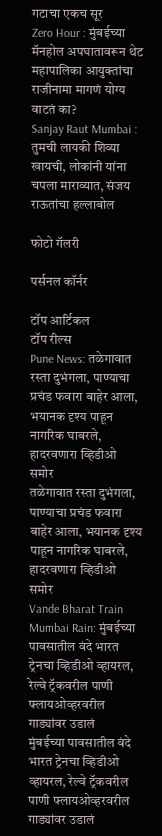गटाचा एकच सूर
Zero Hour : मुंबईच्या मॅनहोल अपघातावरून थेट महापालिका आयुक्तांचा राजीनामा मागणं योग्य वाटतं का?
Sanjay Raut Mumbai : तुमची लायकी शिव्या खायची, लोकांनी यांना चपला माराव्यात, संजय राऊतांचा हल्लाबोल

फोटो गॅलरी

पर्सनल कॉर्नर

टॉप आर्टिकल
टॉप रील्स
Pune News: तळेगावात रस्ता दुभंगला, पाण्याचा प्रचंड फवारा बाहेर आला, भयानक दृश्य पाहून नागरिक घाबरले, हादरवणारा व्हिडीओ समोर
तळेगावात रस्ता दुभंगला, पाण्याचा प्रचंड फवारा बाहेर आला, भयानक दृश्य पाहून नागरिक घाबरले, हादरवणारा व्हिडीओ समोर
Vande Bharat Train Mumbai Rain: मुंबईच्या पावसातील वंदे भारत ट्रेनचा व्हिडीओ व्हायरल, रेल्वे ट्रॅकवरील पाणी फ्लायओव्हरवरील गाड्यांवर उडालं
मुंबईच्या पावसातील वंदे भारत ट्रेनचा व्हिडीओ व्हायरल, रेल्वे ट्रॅकवरील पाणी फ्लायओव्हरवरील गाड्यांवर उडालं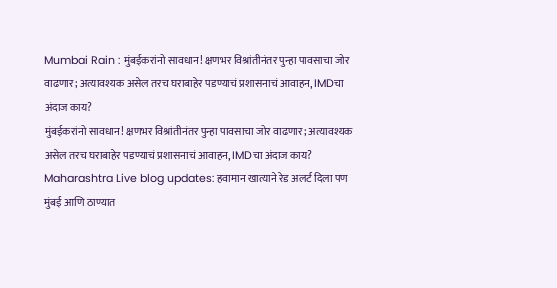Mumbai Rain : मुंबईकरांनो सावधान! क्षणभर विश्रांतीनंतर पुन्हा पावसाचा जोर वाढणार; अत्यावश्यक असेल तरच घराबाहेर पडण्याचं प्रशासनाचं आवाहन, IMDचा अंदाज काय?
मुंबईकरांनो सावधान! क्षणभर विश्रांतीनंतर पुन्हा पावसाचा जोर वाढणार; अत्यावश्यक असेल तरच घराबाहेर पडण्याचं प्रशासनाचं आवाहन, IMDचा अंदाज काय?
Maharashtra Live blog updates: हवामान खात्याने रेड अलर्ट दिला पण मुंबई आणि ठाण्यात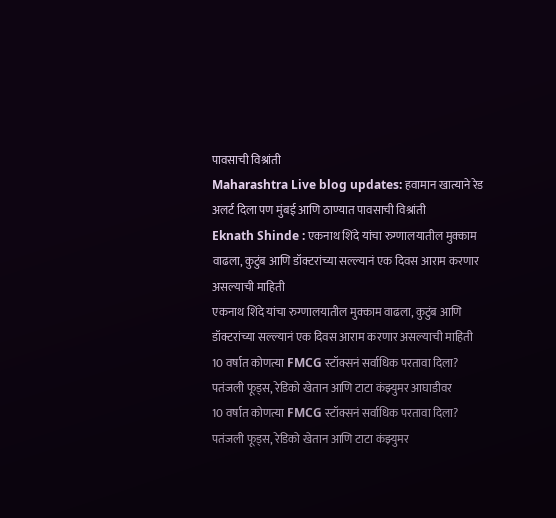पावसाची विश्रांती
Maharashtra Live blog updates: हवामान खात्याने रेड अलर्ट दिला पण मुंबई आणि ठाण्यात पावसाची विश्रांती
Eknath Shinde : एकनाथ शिंदे यांचा रुग्णालयातील मुक्काम वाढला, कुटुंब आणि डॉक्टरांच्या सल्ल्यानं एक दिवस आराम करणार असल्याची माहिती
एकनाथ शिंदे यांचा रुग्णालयातील मुक्काम वाढला, कुटुंब आणि डॉक्टरांच्या सल्ल्यानं एक दिवस आराम करणार असल्याची माहिती
10 वर्षात कोणत्या FMCG स्टॉक्सनं सर्वाधिक परतावा दिला? पतंजली फूड्स, रेडिको खेतान आणि टाटा कंझ्युमर आघाडीवर
10 वर्षात कोणत्या FMCG स्टॉक्सनं सर्वाधिक परतावा दिला? पतंजली फूड्स, रेडिको खेतान आणि टाटा कंझ्युमर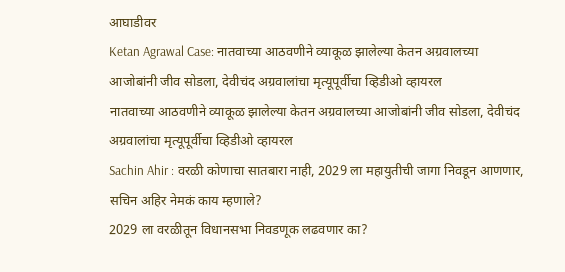आघाडीवर
Ketan Agrawal Case: नातवाच्या आठवणीने व्याकूळ झालेल्या केतन अग्रवालच्या आजोबांनी जीव सोडला, देवीचंद अग्रवालांचा मृत्यूपूर्वीचा व्हिडीओ व्हायरल
नातवाच्या आठवणीने व्याकूळ झालेल्या केतन अग्रवालच्या आजोबांनी जीव सोडला, देवीचंद अग्रवालांचा मृत्यूपूर्वीचा व्हिडीओ व्हायरल
Sachin Ahir : वरळी कोणाचा सातबारा नाही, 2029 ला महायुतीची जागा निवडून आणणार, सचिन अहिर नेमकं काय म्हणाले?
2029 ला वरळीतून विधानसभा निवडणूक लढवणार का?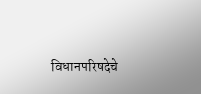विधानपरिषदेचे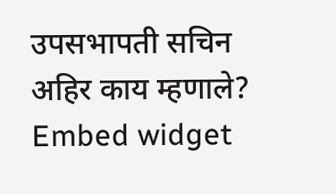उपसभापती सचिन अहिर काय म्हणाले?
Embed widget